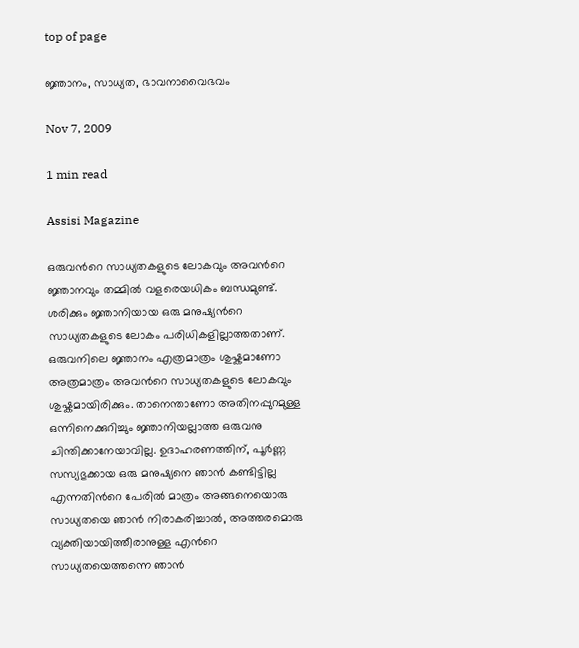top of page

ജ്ഞാനം, സാധ്യത, ഭാവനാവൈഭവം

Nov 7, 2009

1 min read

Assisi Magazine

ഒരുവന്‍റെ സാധ്യതകളുടെ ലോകവും അവന്‍റെ ജ്ഞാനവും തമ്മില്‍ വളരെയധികം ബന്ധമുണ്ട്. ശരിക്കും ജ്ഞാനിയായ ഒരു മനുഷ്യന്‍റെ സാധ്യതകളുടെ ലോകം പരിധികളില്ലാത്തതാണ്. ഒരുവനിലെ ജ്ഞാനം എത്രമാത്രം ശുഷ്കമാണോ അത്രമാത്രം അവന്‍റെ സാധ്യതകളുടെ ലോകവും ശുഷ്കമായിരിക്കും. താനെന്താണോ അതിനപ്പുറമുള്ള ഒന്നിനെക്കുറിച്ചും ജ്ഞാനിയല്ലാത്ത ഒരുവനു ചിന്തിക്കാനേയാവില്ല. ഉദാഹരണത്തിന്, പൂര്‍ണ്ണ സസ്യഭുക്കായ ഒരു മനുഷ്യനെ ഞാന്‍ കണ്ടിട്ടില്ല എന്നതിന്‍റെ പേരില്‍ മാത്രം അങ്ങനെയൊരു സാധ്യതയെ ഞാന്‍ നിരാകരിച്ചാല്‍, അത്തരമൊരു വ്യക്തിയായിത്തീരാനുള്ള എന്‍റെ സാധ്യതയെത്തന്നെ ഞാന്‍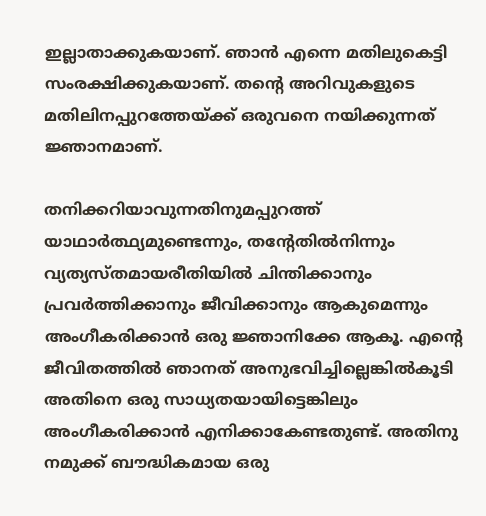ഇല്ലാതാക്കുകയാണ്. ഞാന്‍ എന്നെ മതിലുകെട്ടി സംരക്ഷിക്കുകയാണ്. തന്‍റെ അറിവുകളുടെ മതിലിനപ്പുറത്തേയ്ക്ക് ഒരുവനെ നയിക്കുന്നത് ജ്ഞാനമാണ്.

തനിക്കറിയാവുന്നതിനുമപ്പുറത്ത് യാഥാര്‍ത്ഥ്യമുണ്ടെന്നും, തന്‍റേതില്‍നിന്നും വ്യത്യസ്തമായരീതിയില്‍ ചിന്തിക്കാനും പ്രവര്‍ത്തിക്കാനും ജീവിക്കാനും ആകുമെന്നും അംഗീകരിക്കാന്‍ ഒരു ജ്ഞാനിക്കേ ആകൂ. എന്‍റെ ജീവിതത്തില്‍ ഞാനത് അനുഭവിച്ചില്ലെങ്കില്‍കൂടി അതിനെ ഒരു സാധ്യതയായിട്ടെങ്കിലും അംഗീകരിക്കാന്‍ എനിക്കാകേണ്ടതുണ്ട്. അതിനു നമുക്ക് ബൗദ്ധികമായ ഒരു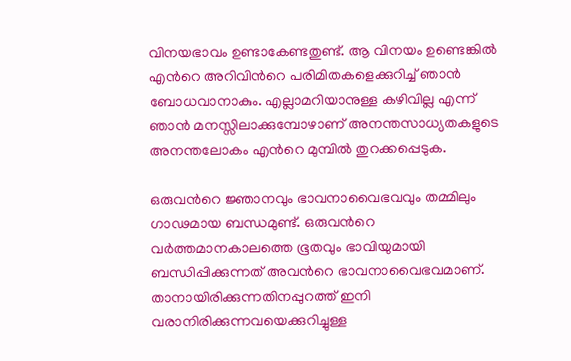വിനയഭാവം ഉണ്ടാകേണ്ടതുണ്ട്. ആ വിനയം ഉണ്ടെങ്കില്‍ എന്‍റെ അറിവിന്‍റെ പരിമിതകളെക്കുറിച്ച് ഞാന്‍ ബോധവാനാകും. എല്ലാമറിയാനുള്ള കഴിവില്ല എന്ന് ഞാന്‍ മനസ്സിലാക്കുമ്പോഴാണ് അനന്തസാധ്യതകളുടെ അനന്തലോകം എന്‍റെ മുമ്പില്‍ തുറക്കപ്പെടുക.

ഒരുവന്‍റെ ജ്ഞാനവും ഭാവനാവൈഭവവും തമ്മിലും ഗാഢമായ ബന്ധമുണ്ട്. ഒരുവന്‍റെ വര്‍ത്തമാനകാലത്തെ ഭൂതവും ഭാവിയുമായി ബന്ധിപ്പിക്കുന്നത് അവന്‍റെ ഭാവനാവൈഭവമാണ്. താനായിരിക്കുന്നതിനപ്പുറത്ത് ഇനി വരാനിരിക്കുന്നവയെക്കുറിച്ചുള്ള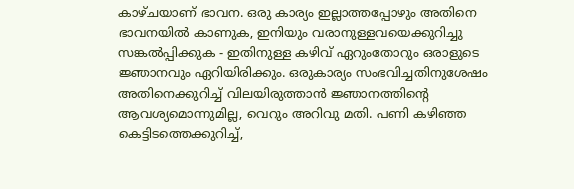കാഴ്ചയാണ് ഭാവന. ഒരു കാര്യം ഇല്ലാത്തപ്പോഴും അതിനെ ഭാവനയില്‍ കാണുക, ഇനിയും വരാനുള്ളവയെക്കുറിച്ചു സങ്കല്‍പ്പിക്കുക - ഇതിനുള്ള കഴിവ് ഏറുംതോറും ഒരാളുടെ ജ്ഞാനവും ഏറിയിരിക്കും. ഒരുകാര്യം സംഭവിച്ചതിനുശേഷം അതിനെക്കുറിച്ച് വിലയിരുത്താന്‍ ജ്ഞാനത്തിന്‍റെ ആവശ്യമൊന്നുമില്ല, വെറും അറിവു മതി. പണി കഴിഞ്ഞ കെട്ടിടത്തെക്കുറിച്ച്,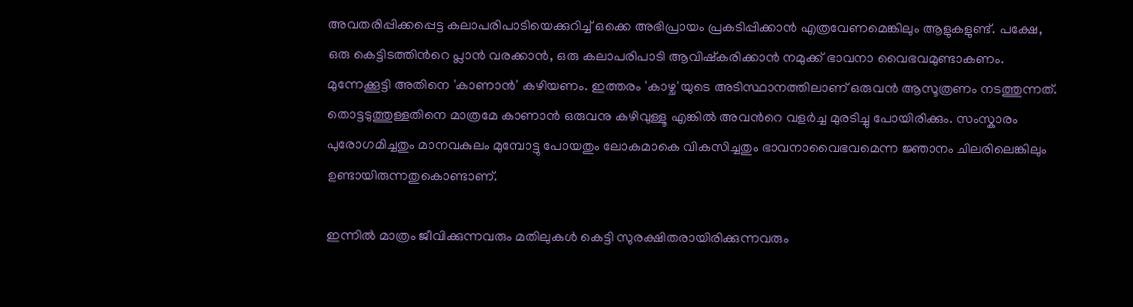അവതരിപ്പിക്കപ്പെട്ട കലാപരിപാടിയെക്കുറിച്ച് ഒക്കെ അഭിപ്രായം പ്രകടിപ്പിക്കാന്‍ എത്രവേണമെങ്കിലും ആളുകളുണ്ട്. പക്ഷേ, ഒരു കെട്ടിടത്തിന്‍റെ പ്ലാന്‍ വരക്കാന്‍, ഒരു കലാപരിപാടി ആവിഷ്കരിക്കാന്‍ നമുക്ക് ഭാവനാ വൈഭവമുണ്ടാകണം. മുന്നേക്കൂട്ടി അതിനെ 'കാണാന്‍' കഴിയണം. ഇത്തരം 'കാഴ്ച'യുടെ അടിസ്ഥാനത്തിലാണ് ഒരുവന്‍ ആസൂത്രണം നടത്തുന്നത്. തൊട്ടടുത്തുള്ളതിനെ മാത്രമേ കാണാന്‍ ഒരുവനു കഴിവുള്ളൂ എങ്കില്‍ അവന്‍റെ വളര്‍ച്ച മുരടിച്ചു പോയിരിക്കും. സംസ്കാരം പുരോഗമിച്ചതും മാനവകുലം മുമ്പോട്ടു പോയതും ലോകമാകെ വികസിച്ചതും ഭാവനാവൈഭവമെന്ന ജ്ഞാനം ചിലരിലെങ്കിലും ഉണ്ടായിരുന്നതുകൊണ്ടാണ്.

ഇന്നില്‍ മാത്രം ജീവിക്കുന്നവരും മതിലുകള്‍ കെട്ടി സുരക്ഷിതരായിരിക്കുന്നവരും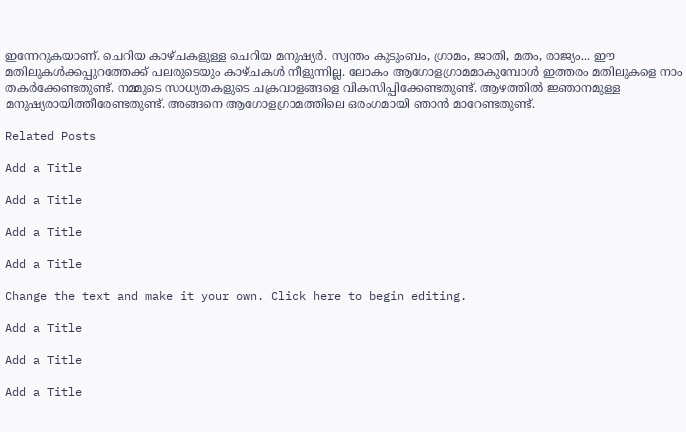ഇന്നേറുകയാണ്. ചെറിയ കാഴ്ചകളുള്ള ചെറിയ മനുഷ്യര്‍. സ്വന്തം കുടുംബം, ഗ്രാമം, ജാതി, മതം, രാജ്യം... ഈ മതിലുകള്‍ക്കപ്പുറത്തേക്ക് പലരുടെയും കാഴ്ചകള്‍ നീളുന്നില്ല. ലോകം ആഗോളഗ്രാമമാകുമ്പോള്‍ ഇത്തരം മതിലുകളെ നാം തകര്‍ക്കേണ്ടതുണ്ട്. നമ്മുടെ സാധ്യതകളുടെ ചക്രവാളങ്ങളെ വികസിപ്പിക്കേണ്ടതുണ്ട്. ആഴത്തില്‍ ജ്ഞാനമുള്ള മനുഷ്യരായിത്തീരേണ്ടതുണ്ട്. അങ്ങനെ ആഗോളഗ്രാമത്തിലെ ഒരംഗമായി ഞാന്‍ മാറേണ്ടതുണ്ട്.

Related Posts

Add a Title

Add a Title

Add a Title

Add a Title

Change the text and make it your own. Click here to begin editing.

Add a Title

Add a Title

Add a Title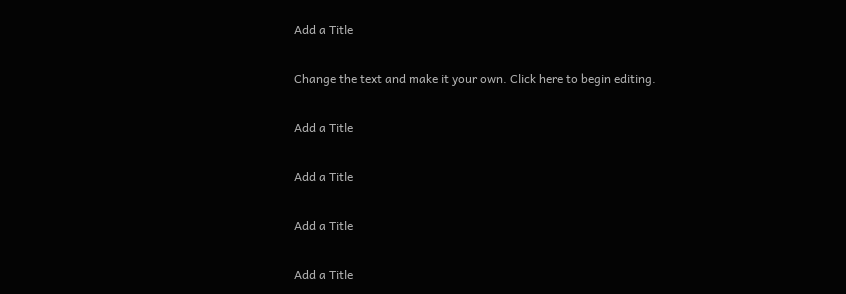Add a Title

Change the text and make it your own. Click here to begin editing.

Add a Title

Add a Title

Add a Title

Add a Title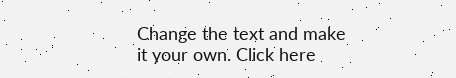Change the text and make it your own. Click here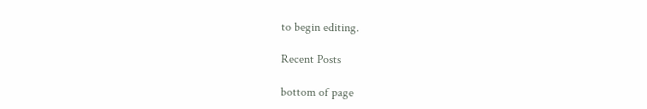to begin editing.

Recent Posts

bottom of page